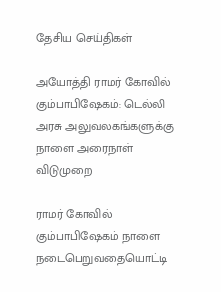தேசிய செய்திகள்

அயோத்தி ராமர் கோவில் கும்பாபிஷேகம்: டெல்லி அரசு அலுவலகங்களுக்கு நாளை அரைநாள் விடுமுறை

ராமர் கோவில் கும்பாபிஷேகம் நாளை நடைபெறுவதையொட்டி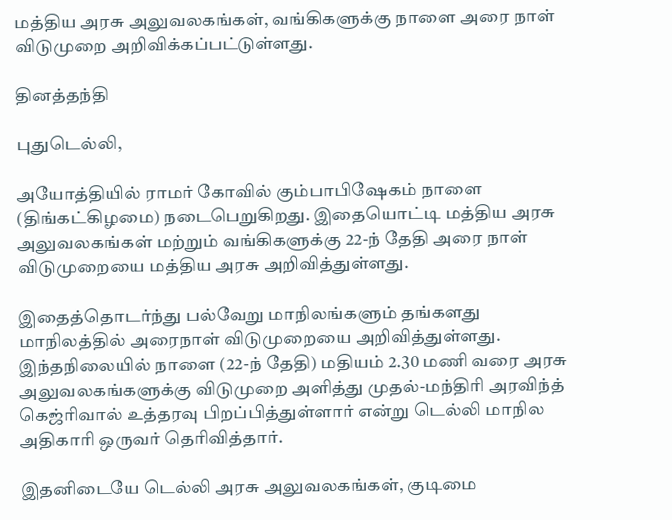மத்திய அரசு அலுவலகங்கள், வங்கிகளுக்கு நாளை அரை நாள் விடுமுறை அறிவிக்கப்பட்டுள்ளது.

தினத்தந்தி

புதுடெல்லி,

அயோத்தியில் ராமர் கோவில் கும்பாபிஷேகம் நாளை (திங்கட்கிழமை) நடைபெறுகிறது. இதையொட்டி மத்திய அரசு அலுவலகங்கள் மற்றும் வங்கிகளுக்கு 22-ந் தேதி அரை நாள் விடுமுறையை மத்திய அரசு அறிவித்துள்ளது.

இதைத்தொடர்ந்து பல்வேறு மாநிலங்களும் தங்களது மாநிலத்தில் அரைநாள் விடுமுறையை அறிவித்துள்ளது. இந்தநிலையில் நாளை (22-ந் தேதி) மதியம் 2.30 மணி வரை அரசு அலுவலகங்களுக்கு விடுமுறை அளித்து முதல்-மந்திரி அரவிந்த் கெஜ்ரிவால் உத்தரவு பிறப்பித்துள்ளார் என்று டெல்லி மாநில அதிகாரி ஒருவர் தெரிவித்தார்.

இதனிடையே டெல்லி அரசு அலுவலகங்கள், குடிமை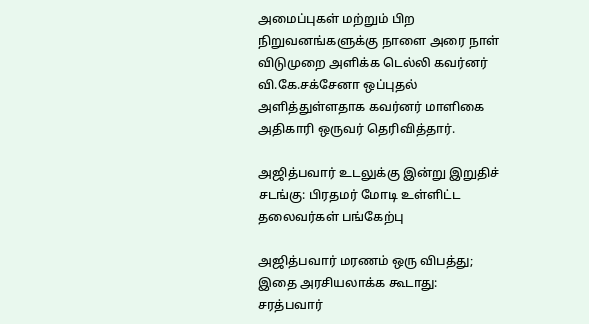அமைப்புகள் மற்றும் பிற நிறுவனங்களுக்கு நாளை அரை நாள் விடுமுறை அளிக்க டெல்லி கவர்னர் வி.கே.சக்சேனா ஒப்புதல் அளித்துள்ளதாக கவர்னர் மாளிகை அதிகாரி ஒருவர் தெரிவித்தார்.

அஜித்பவார் உடலுக்கு இன்று இறுதிச் சடங்கு: பிரதமர் மோடி உள்ளிட்ட தலைவர்கள் பங்கேற்பு

அஜித்பவார் மரணம் ஒரு விபத்து; இதை அரசியலாக்க கூடாது: சரத்பவார்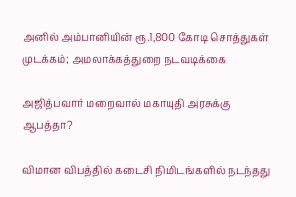அனில் அம்பானியின் ரூ.1,800 கோடி சொத்துகள் முடக்கம்; அமலாக்கத்துறை நடவடிக்கை

அஜித்பவார் மறைவால் மகாயுதி அரசுக்கு ஆபத்தா?

விமான விபத்தில் கடைசி நிமிடங்களில் நடந்தது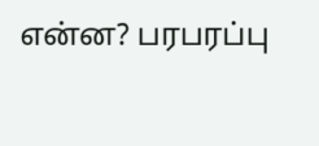என்ன? பரபரப்பு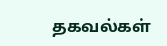தகவல்கள்